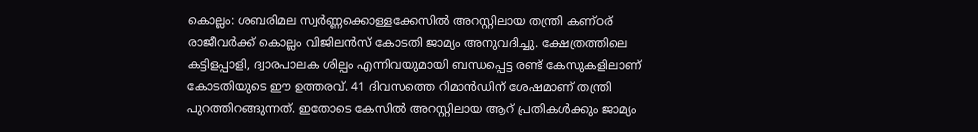കൊല്ലം: ശബരിമല സ്വർണ്ണക്കൊള്ളക്കേസിൽ അറസ്റ്റിലായ തന്ത്രി കണ്ഠര് രാജീവർക്ക് കൊല്ലം വിജിലൻസ് കോടതി ജാമ്യം അനുവദിച്ചു. ക്ഷേത്രത്തിലെ കട്ടിളപ്പാളി, ദ്വാരപാലക ശില്പം എന്നിവയുമായി ബന്ധപ്പെട്ട രണ്ട് കേസുകളിലാണ് കോടതിയുടെ ഈ ഉത്തരവ്. 41 ദിവസത്തെ റിമാൻഡിന് ശേഷമാണ് തന്ത്രി പുറത്തിറങ്ങുന്നത്. ഇതോടെ കേസിൽ അറസ്റ്റിലായ ആറ് പ്രതികൾക്കും ജാമ്യം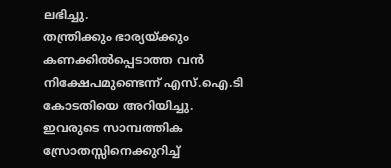ലഭിച്ചു.
തന്ത്രിക്കും ഭാര്യയ്ക്കും കണക്കിൽപ്പെടാത്ത വൻ നിക്ഷേപമുണ്ടെന്ന് എസ്.ഐ.ടി കോടതിയെ അറിയിച്ചു. ഇവരുടെ സാമ്പത്തിക സ്രോതസ്സിനെക്കുറിച്ച്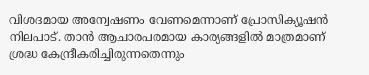വിശദമായ അന്വേഷണം വേണമെന്നാണ് പ്രോസിക്യൂഷൻ നിലപാട്. താൻ ആചാരപരമായ കാര്യങ്ങളിൽ മാത്രമാണ് ശ്രദ്ധ കേന്ദ്രീകരിച്ചിരുന്നതെന്നും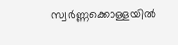സ്വർണ്ണക്കൊള്ളയിൽ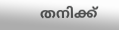തനിക്ക്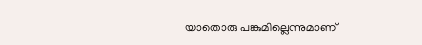യാതൊരു പങ്കുമില്ലെന്നുമാണ്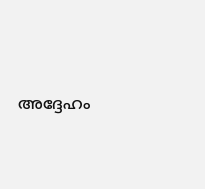അദ്ദേഹം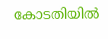കോടതിയിൽ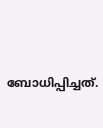ബോധിപ്പിച്ചത്.